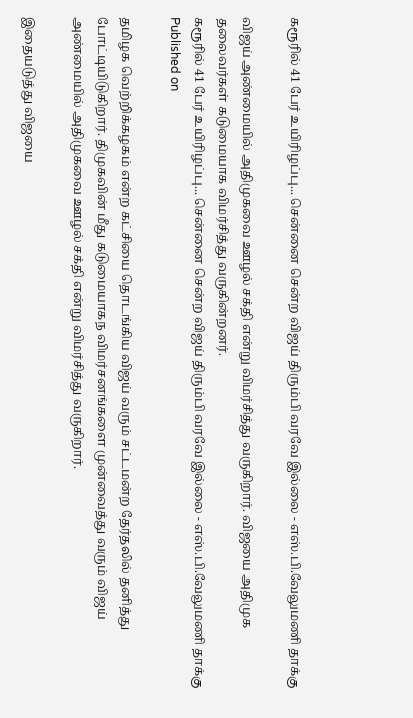கரூரில் 41 பேர் உயிரிழப்பு... சென்னை சென்ற விஜய் திரும்பி வரவே இல்லை - எஸ்.பி.வேலுமணி தாக்கு

விஜய் அண்மையில் அதிமுகவை ஊழல் சக்தி என்று விமர்சித்து வருகிறார். விஜயை அதிமுக தலைவர்கள் கடுமையாக விமர்சித்து வருகின்றனர்.
கரூரில் 41 பேர் உயிரிழப்பு... சென்னை சென்ற விஜய் திரும்பி வரவே இல்லை - எஸ்.பி.வேலுமணி தாக்கு
Published on

தமிழக வெற்றிக்கழகம் என்ற கட்சியை தொடங்கிய விஜய் வரும் சட்டமன்ற தேர்தலில் தனித்து போட்டியிடுகிறார். திமுகவின் மீது கடுமையாகந விமர்சனங்களை முன்வைத்து வரும் விஜய் அண்மையில் அதிமுகவை ஊழல் சக்தி என்று விமர்சித்து வருகிறார்.

இதையடுத்து விஜயை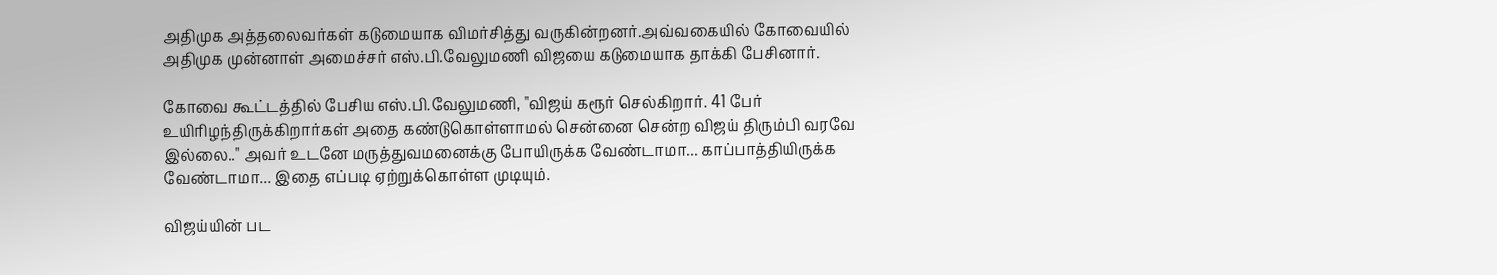அதிமுக அத்தலைவர்கள் கடுமையாக விமர்சித்து வருகின்றனர்.அவ்வகையில் கோவையில் அதிமுக முன்னாள் அமைச்சர் எஸ்.பி.வேலுமணி விஜயை கடுமையாக தாக்கி பேசினார்.

கோவை கூட்டத்தில் பேசிய எஸ்.பி.வேலுமணி, "விஜய் கரூர் செல்கிறார். 41 பேர் உயிரிழந்திருக்கிறார்கள் அதை கண்டுகொள்ளாமல் சென்னை சென்ற விஜய் திரும்பி வரவே இல்லை.." அவர் உடனே மருத்துவமனைக்கு போயிருக்க வேண்டாமா... காப்பாத்தியிருக்க வேண்டாமா... இதை எப்படி ஏற்றுக்கொள்ள முடியும்.

விஜய்யின் பட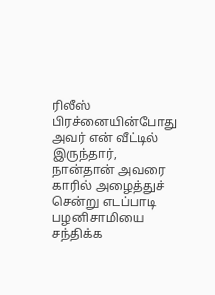ரிலீஸ் பிரச்னையின்போது அவர் என் வீட்டில் இருந்தார், நான்தான் அவரை காரில் அழைத்துச் சென்று எடப்பாடி பழனிசாமியை சந்திக்க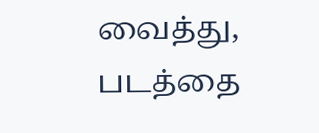வைத்து, படத்தை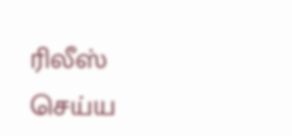ரிலீஸ் செய்ய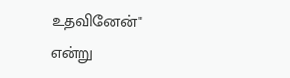உதவினேன்" என்று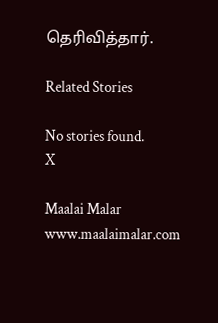தெரிவித்தார்.

Related Stories

No stories found.
X

Maalai Malar
www.maalaimalar.com